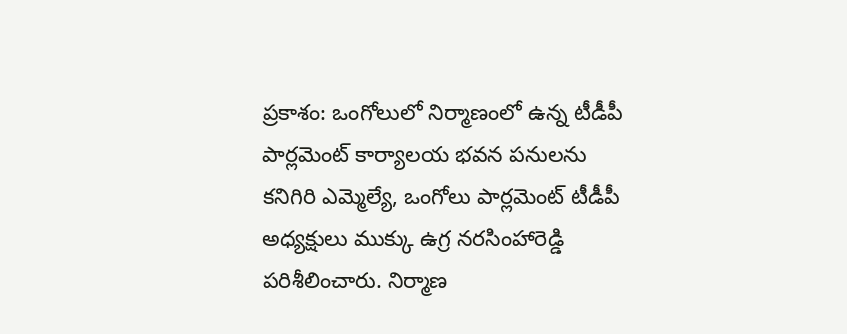ప్రకాశం: ఒంగోలులో నిర్మాణంలో ఉన్న టీడీపీ పార్లమెంట్ కార్యాలయ భవన పనులను కనిగిరి ఎమ్మెల్యే, ఒంగోలు పార్లమెంట్ టీడీపీ అధ్యక్షులు ముక్కు ఉగ్ర నరసింహారెడ్డి పరిశీలించారు. నిర్మాణ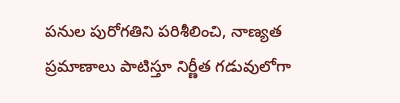పనుల పురోగతిని పరిశీలించి, నాణ్యత ప్రమాణాలు పాటిస్తూ నిర్ణీత గడువులోగా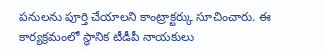పనులను పూర్తి చేయాలని కాంట్రాక్టర్కు సూచించారు. ఈ కార్యక్రమంలో స్థానిక టీడీపీ నాయకులు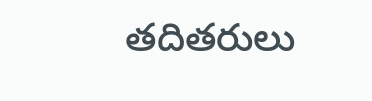తదితరులు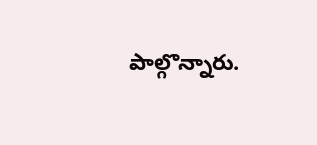పాల్గొన్నారు.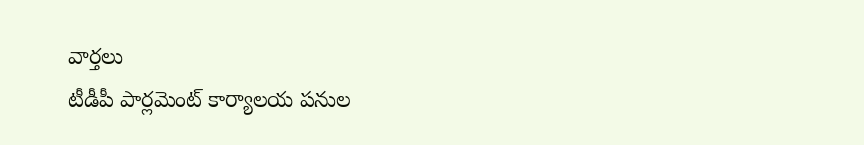వార్తలు
టీడీపీ పార్లమెంట్ కార్యాలయ పనుల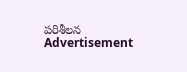పరిశీలన
Advertisement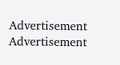Advertisement
Advertisement